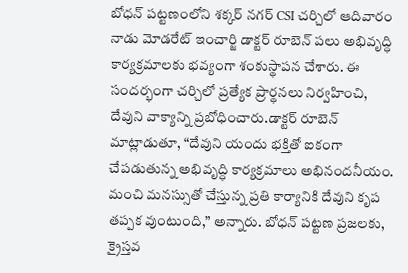బోధన్ పట్టణంలోని శక్కర్ నగర్ CSI చర్చిలో ఆదివారం నాడు మోడరేట్ ఇంచార్జి డాక్టర్ రూబెన్ పలు అభివృద్ధి కార్యక్రమాలకు భవ్యంగా శంకుస్థాపన చేశారు. ఈ సందర్భంగా చర్చిలో ప్రత్యేక ప్రార్థనలు నిర్వహించి, దేవుని వాక్యాన్ని ప్రబోధించారు.డాక్టర్ రూబెన్ మాట్లాడుతూ, “దేవుని యందు భక్తితో ఐకంగా చేపడుతున్న అభివృద్ధి కార్యక్రమాలు అభినందనీయం. మంచి మనస్సుతో చేస్తున్న ప్రతి కార్యానికి దేవుని కృప తప్పక వుంటుంది,” అన్నారు. బోధన్ పట్టణ ప్రజలకు, క్రైస్తవ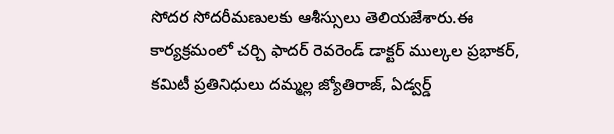సోదర సోదరీమణులకు ఆశీస్సులు తెలియజేశారు.ఈ కార్యక్రమంలో చర్చి ఫాదర్ రెవరెండ్ డాక్టర్ ముల్కల ప్రభాకర్, కమిటీ ప్రతినిధులు దమ్మల్ల జ్యోతిరాజ్, ఏడ్వర్డ్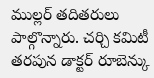ముల్లర్ తదితరులు పాల్గొన్నారు. చర్చి కమిటీ తరపున డాక్టర్ రూబెన్కు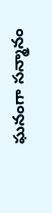ఘనంగా సన్మానం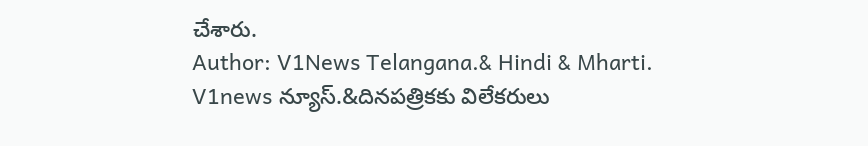చేశారు.
Author: V1News Telangana.& Hindi & Mharti.
V1news న్యూస్.&దినపత్రికకు విలేకరులు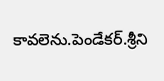కావలెను.పెండేకర్.శ్రీని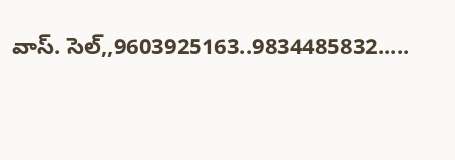వాస్. సెల్,,9603925163..9834485832.....